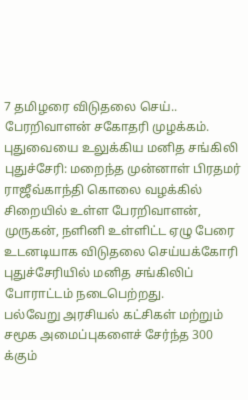7 தமிழரை விடுதலை செய்.. பேரறிவாளன் சகோதரி முழக்கம். புதுவையை உலுக்கிய மனித சங்கிலி
புதுச்சேரி: மறைந்த முன்னாள் பிரதமர் ராஜீவ்காந்தி கொலை வழக்கில் சிறையில் உள்ள பேரறிவாளன், முருகன், நளினி உள்ளிட்ட ஏழு பேரை உடனடியாக விடுதலை செய்யக்கோரி புதுச்சேரியில் மனித சங்கிலிப் போராட்டம் நடைபெற்றது.
பல்வேறு அரசியல் கட்சிகள் மற்றும் சமூக அமைப்புகளைச் சேர்ந்த 300 க்கும்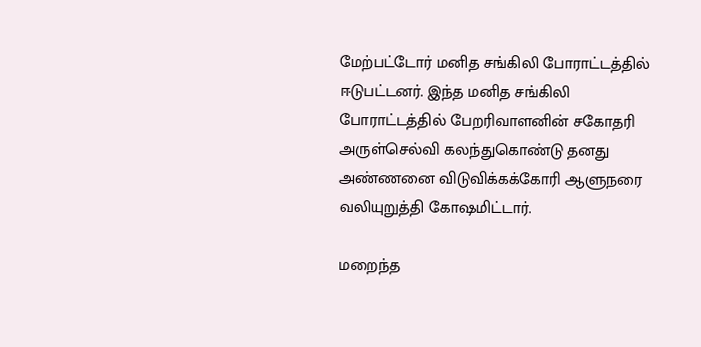மேற்பட்டோர் மனித சங்கிலி போராட்டத்தில் ஈடுபட்டனர். இந்த மனித சங்கிலி போராட்டத்தில் பேறரிவாளனின் சகோதரி அருள்செல்வி கலந்துகொண்டு தனது அண்ணனை விடுவிக்கக்கோரி ஆளுநரை வலியுறுத்தி கோஷமிட்டார்.

மறைந்த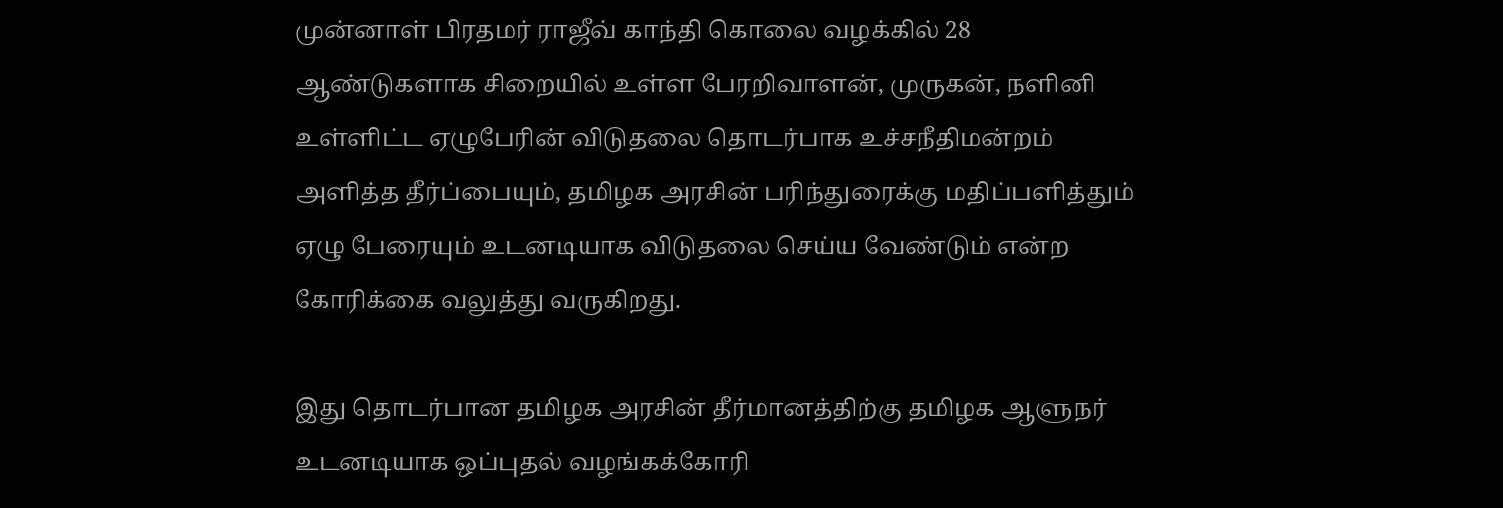முன்னாள் பிரதமர் ராஜீவ் காந்தி கொலை வழக்கில் 28 ஆண்டுகளாக சிறையில் உள்ள பேரறிவாளன், முருகன், நளினி உள்ளிட்ட ஏழுபேரின் விடுதலை தொடர்பாக உச்சநீதிமன்றம் அளித்த தீர்ப்பையும், தமிழக அரசின் பரிந்துரைக்கு மதிப்பளித்தும் ஏழு பேரையும் உடனடியாக விடுதலை செய்ய வேண்டும் என்ற கோரிக்கை வலுத்து வருகிறது.

இது தொடர்பான தமிழக அரசின் தீர்மானத்திற்கு தமிழக ஆளுநர் உடனடியாக ஒப்புதல் வழங்கக்கோரி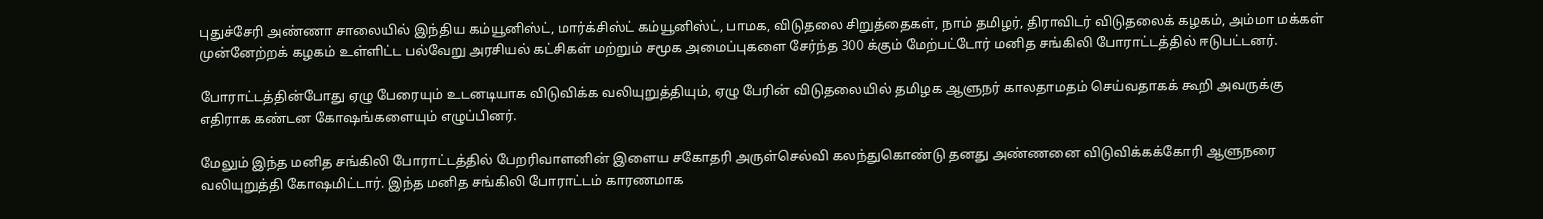புதுச்சேரி அண்ணா சாலையில் இந்திய கம்யூனிஸ்ட், மார்க்சிஸ்ட் கம்யூனிஸ்ட், பாமக, விடுதலை சிறுத்தைகள், நாம் தமிழர், திராவிடர் விடுதலைக் கழகம், அம்மா மக்கள் முன்னேற்றக் கழகம் உள்ளிட்ட பல்வேறு அரசியல் கட்சிகள் மற்றும் சமூக அமைப்புகளை சேர்ந்த 300 க்கும் மேற்பட்டோர் மனித சங்கிலி போராட்டத்தில் ஈடுபட்டனர்.

போராட்டத்தின்போது ஏழு பேரையும் உடனடியாக விடுவிக்க வலியுறுத்தியும், ஏழு பேரின் விடுதலையில் தமிழக ஆளுநர் காலதாமதம் செய்வதாகக் கூறி அவருக்கு எதிராக கண்டன கோஷங்களையும் எழுப்பினர்.

மேலும் இந்த மனித சங்கிலி போராட்டத்தில் பேறரிவாளனின் இளைய சகோதரி அருள்செல்வி கலந்துகொண்டு தனது அண்ணனை விடுவிக்கக்கோரி ஆளுநரை வலியுறுத்தி கோஷமிட்டார். இந்த மனித சங்கிலி போராட்டம் காரணமாக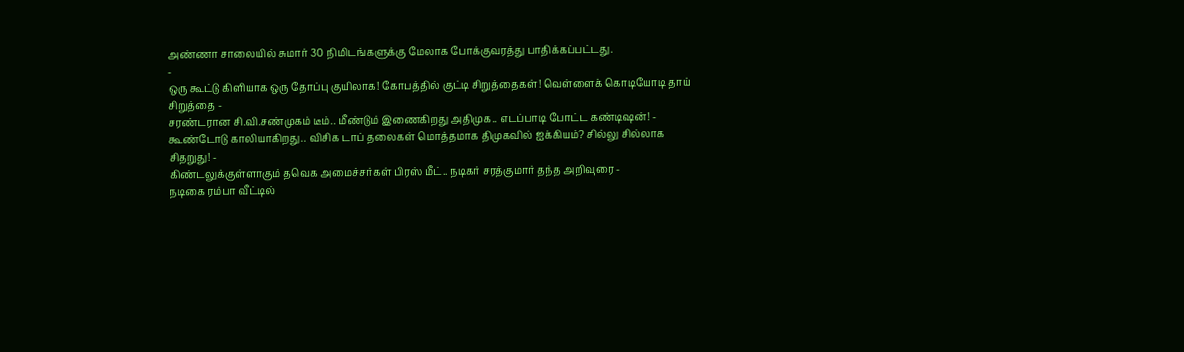அண்ணா சாலையில் சுமார் 30 நிமிடங்களுக்கு மேலாக போக்குவரத்து பாதிக்கப்பட்டது.
-
ஒரு கூட்டு கிளியாக ஒரு தோப்பு குயிலாக! கோபத்தில் குட்டி சிறுத்தைகள்! வெள்ளைக் கொடியோடி தாய் சிறுத்தை -
சரண்டரான சி.வி.சண்முகம் டீம்.. மீண்டும் இணைகிறது அதிமுக.. எடப்பாடி போட்ட கண்டிஷன்! -
கூண்டோடு காலியாகிறது.. விசிக டாப் தலைகள் மொத்தமாக திமுகவில் ஐக்கியம்? சில்லு சில்லாக சிதறுது! -
கிண்டலுக்குள்ளாகும் தவெக அமைச்சர்கள் பிரஸ் மீட்.. நடிகர் சரத்குமார் தந்த அறிவுரை -
நடிகை ரம்பா வீட்டில்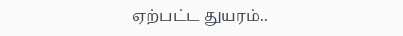ஏற்பட்ட துயரம்..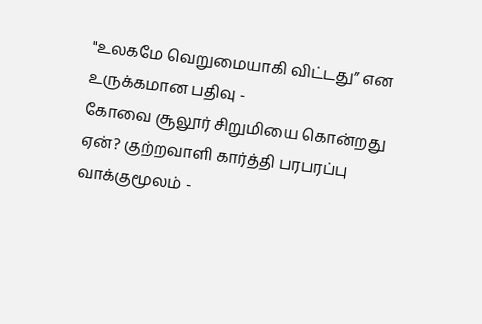"உலகமே வெறுமையாகி விட்டது” என உருக்கமான பதிவு -
கோவை சூலூர் சிறுமியை கொன்றது ஏன்? குற்றவாளி கார்த்தி பரபரப்பு வாக்குமூலம் -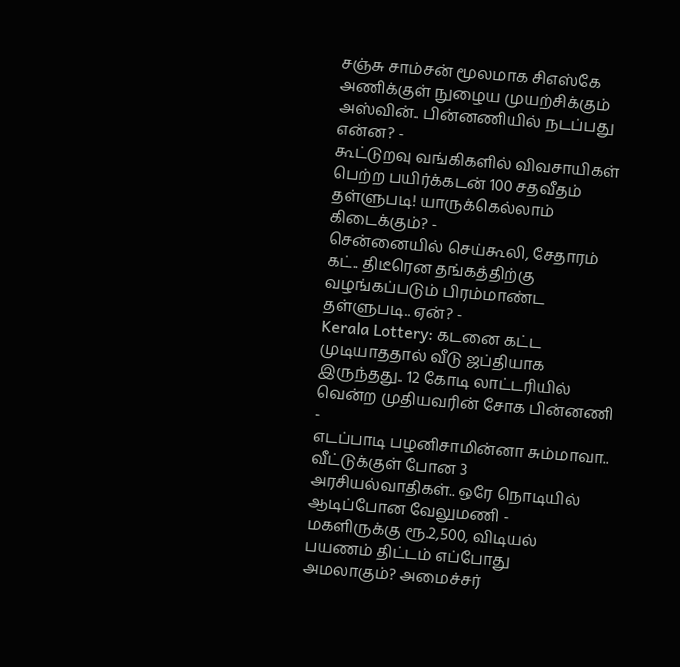சஞ்சு சாம்சன் மூலமாக சிஎஸ்கே அணிக்குள் நுழைய முயற்சிக்கும் அஸ்வின்.. பின்னணியில் நடப்பது என்ன? -
கூட்டுறவு வங்கிகளில் விவசாயிகள் பெற்ற பயிர்க்கடன் 100 சதவீதம் தள்ளுபடி! யாருக்கெல்லாம் கிடைக்கும்? -
சென்னையில் செய்கூலி, சேதாரம் கட்.. திடீரென தங்கத்திற்கு வழங்கப்படும் பிரம்மாண்ட தள்ளுபடி.. ஏன்? -
Kerala Lottery: கடனை கட்ட முடியாததால் வீடு ஜப்தியாக இருந்தது.. 12 கோடி லாட்டரியில் வென்ற முதியவரின் சோக பின்னணி -
எடப்பாடி பழனிசாமின்னா சும்மாவா.. வீட்டுக்குள் போன 3 அரசியல்வாதிகள்.. ஒரே நொடியில் ஆடிப்போன வேலுமணி -
மகளிருக்கு ரூ.2,500, விடியல் பயணம் திட்டம் எப்போது அமலாகும்? அமைச்சர்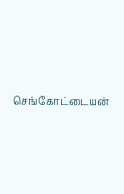செங்கோட்டையன்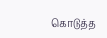கொடுத்த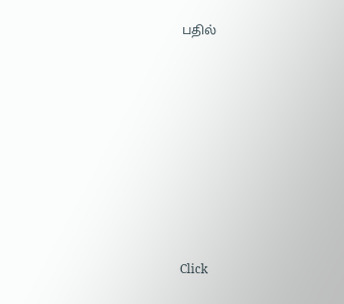பதில்












Click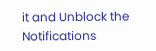it and Unblock the Notifications